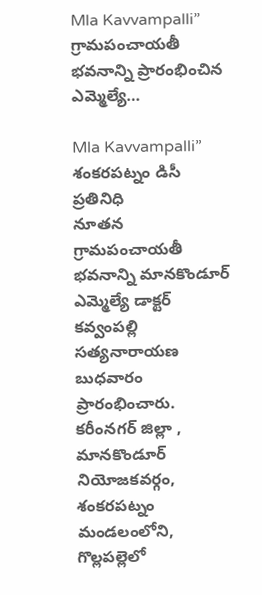Mla Kavvampalli” గ్రామపంచాయతీ భవనాన్ని ప్రారంభించిన ఎమ్మెల్యే…

Mla Kavvampalli”  శంకరపట్నం డిసీ ప్రతినిధి
నూతన గ్రామపంచాయతీ భవనాన్ని మానకొండూర్ ఎమ్మెల్యే డాక్టర్ కవ్వంపల్లి సత్యనారాయణ బుధవారం ప్రారంభించారు. కరీంనగర్ జిల్లా , మానకొండూర్ నియోజకవర్గం, శంకరపట్నం మండలంలోని, గొల్లపల్లెలో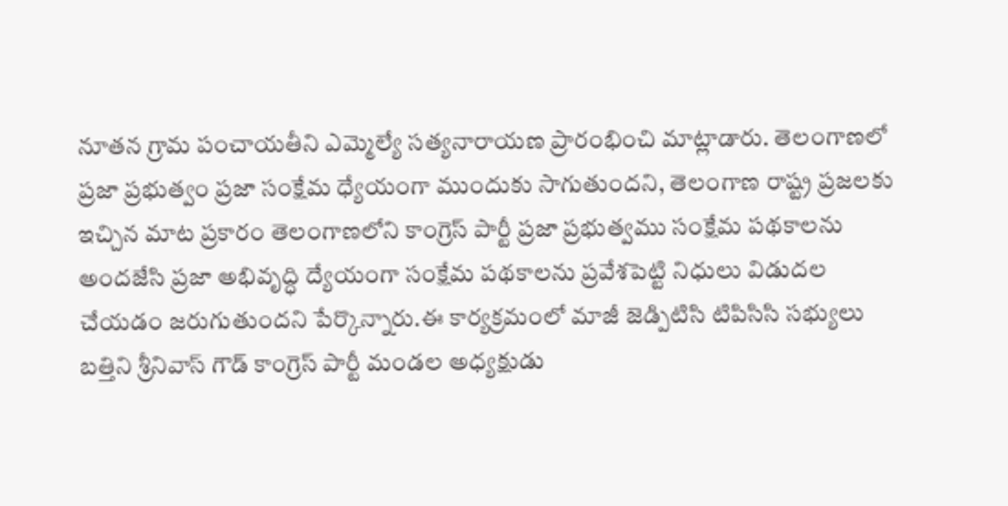నూతన గ్రామ పంచాయతీని ఎమ్మెల్యే సత్యనారాయణ ప్రారంభించి మాట్లాడారు. తెలంగాణలో ప్రజా ప్రభుత్వం ప్రజా సంక్షేమ ధ్యేయంగా ముందుకు సాగుతుందని, తెలంగాణ రాష్ట్ర ప్రజలకు ఇచ్చిన మాట ప్రకారం తెలంగాణలోని కాంగ్రెస్ పార్టీ ప్రజా ప్రభుత్వము సంక్షేమ పథకాలను అందజేసి ప్రజా అభివృద్ధి ద్యేయంగా సంక్షేమ పథకాలను ప్రవేశపెట్టి నిధులు విడుదల చేయడం జరుగుతుందని పేర్కొన్నారు.ఈ కార్యక్రమంలో మాజీ జెడ్పిటిసి టిపిసిసి సభ్యులు బత్తిని శ్రీనివాస్ గౌడ్ కాంగ్రెస్ పార్టీ మండల అధ్యక్షుడు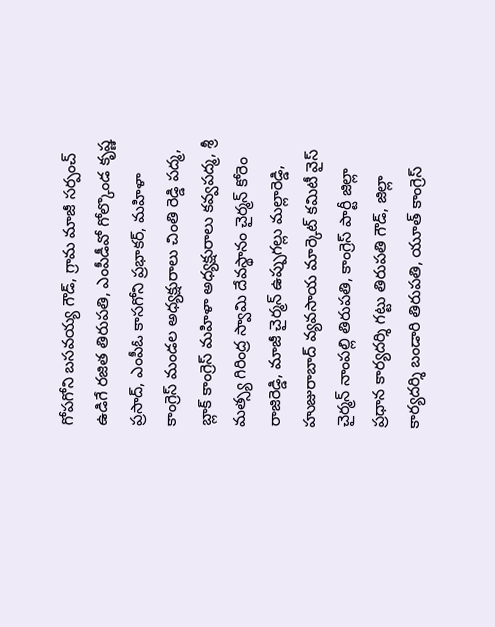గోపగోని బసవయ్య గౌడ్, గ్రామ మాజీ సర్పంచ్ ఉడిగే రజిత తిరుపతి, ఎంపీడీవో గోల్కొండ కృష్ణ ప్రసాద్, ఎంపీఓ కాసగోని ప్రభాకర్, మహిళా కాంగ్రెస్ మండల అధ్యక్షురాలు చింతి రెడ్డి పద్మ, బ్లాక్ కాంగ్రెస్ మహిళా అధ్యక్షురాలు కవ్వపద్మ, శ్రీ మత్స్య గిరింద్ర స్వామి దేవస్థానం చైర్మన్ కోరెం రాజిరెడ్డి, మాజీ చైర్మన్ ఉప్పుగల్లు మల్లారెడ్డి, హుజురాబాద్ వ్యవసాయ మార్కెట్ కమిటీ వైస్ చైర్మన్ నాంపల్లి తిరుపతి, కాంగ్రెస్ పార్టీ జిల్లా ప్రధాన కార్యదర్శి గట్టు తిరుపతి గౌడ్, జిల్లా కార్యదర్శి బండారి తిరుపతి, యూత్ కాంగ్రెస్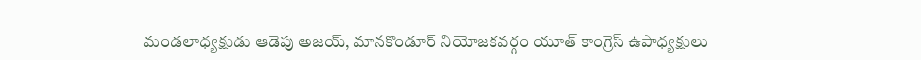మండలాధ్యక్షుడు ఆడెపు అజయ్, మానకొండూర్ నియోజకవర్గం యూత్ కాంగ్రెస్ ఉపాధ్యక్షులు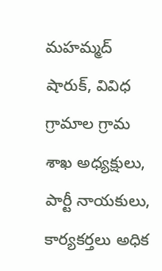మహమ్మద్ షారుక్, వివిధ గ్రామాల గ్రామ శాఖ అధ్యక్షులు, పార్టీ నాయకులు, కార్యకర్తలు అధిక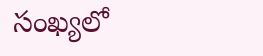సంఖ్యలో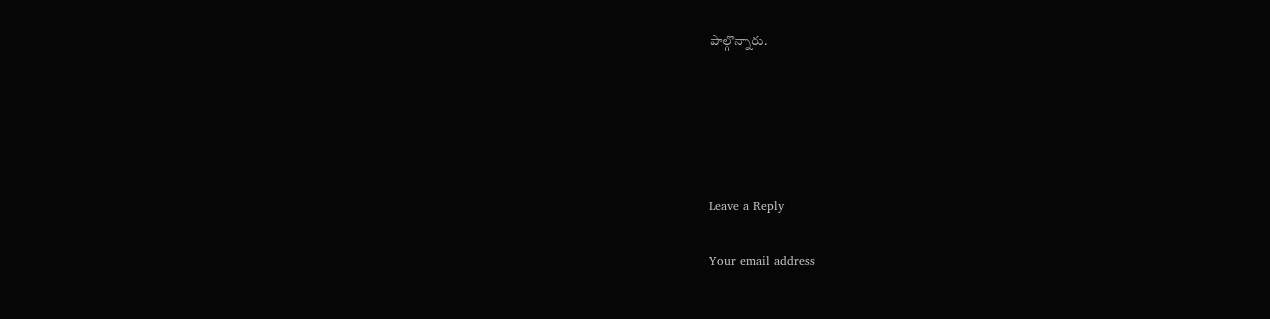పాల్గొన్నారు.





Leave a Reply

Your email address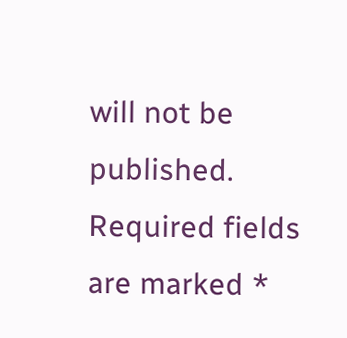will not be published. Required fields are marked *